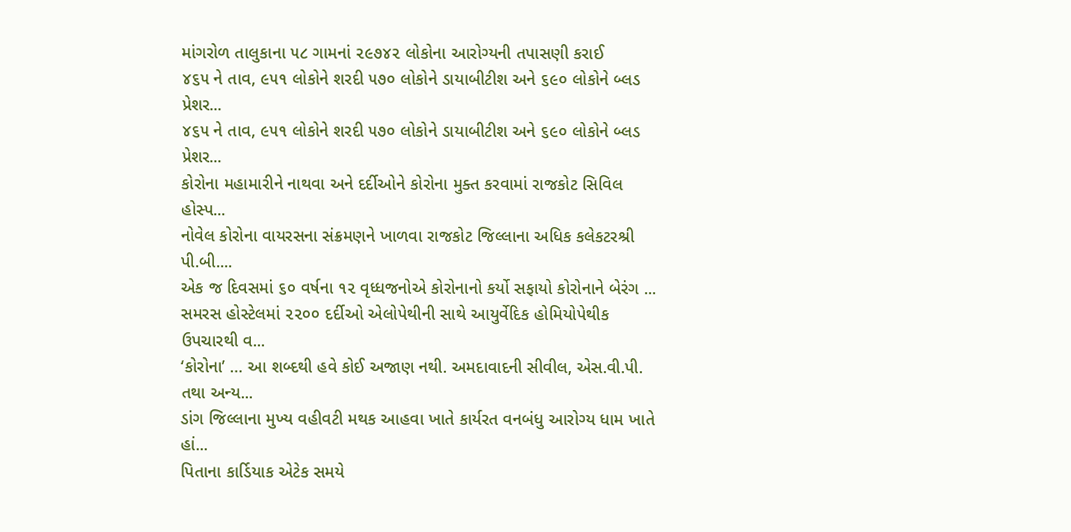માંગરોળ તાલુકાના ૫૮ ગામનાં ૨૯૭૪૨ લોકોના આરોગ્યની તપાસણી કરાઈ
૪૬૫ ને તાવ, ૯૫૧ લોકોને શરદી ૫૭૦ લોકોને ડાયાબીટીશ અને ૬૯૦ લોકોને બ્લડ પ્રેશર...
૪૬૫ ને તાવ, ૯૫૧ લોકોને શરદી ૫૭૦ લોકોને ડાયાબીટીશ અને ૬૯૦ લોકોને બ્લડ પ્રેશર...
કોરોના મહામારીને નાથવા અને દર્દીઓને કોરોના મુક્ત કરવામાં રાજકોટ સિવિલ હોસ્પ...
નોવેલ કોરોના વાયરસના સંક્રમણને ખાળવા રાજકોટ જિલ્લાના અધિક કલેકટરશ્રી પી.બી....
એક જ દિવસમાં ૬૦ વર્ષના ૧૨ વૃધ્ધજનોએ કોરોનાનો કર્યો સફાયો કોરોનાને બેરંગ ...
સમરસ હોસ્ટેલમાં ૨૨૦૦ દર્દીઓ એલોપેથીની સાથે આયુર્વેદિક હોમિયોપેથીક ઉપચારથી વ...
‘કોરોના’ … આ શબ્દથી હવે કોઈ અજાણ નથી. અમદાવાદની સીવીલ, એસ.વી.પી. તથા અન્ય...
ડાંગ જિલ્લાના મુખ્ય વહીવટી મથક આહવા ખાતે કાર્યરત વનબંધુ આરોગ્ય ધામ ખાતે હાં...
પિતાના કાર્ડિયાક એટેક સમયે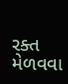રક્ત મેળવવા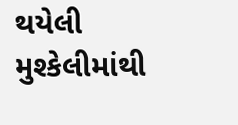થયેલી મુશ્કેલીમાંથી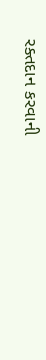રક્તદાન કરવાની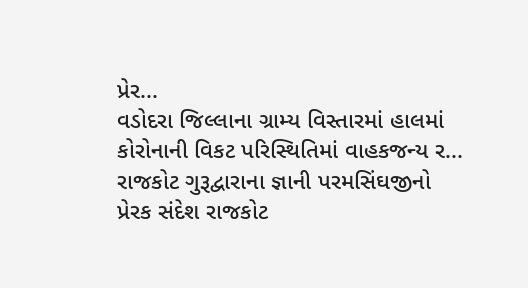પ્રેર...
વડોદરા જિલ્લાના ગ્રામ્ય વિસ્તારમાં હાલમાં કોરોનાની વિકટ પરિસ્થિતિમાં વાહકજન્ય ર...
રાજકોટ ગુરૂદ્વારાના જ્ઞાની પરમસિંઘજીનો પ્રેરક સંદેશ રાજકોટ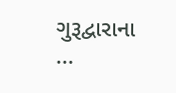ગુરૂદ્વારાના ...